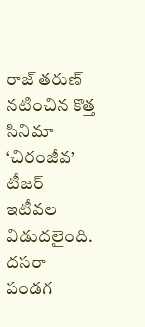రాజ్ తరుణ్ నటించిన కొత్త సినిమా ‘చిరంజీవ’ టీజర్ ఇటీవల విడుదలైంది. దసరా పండగ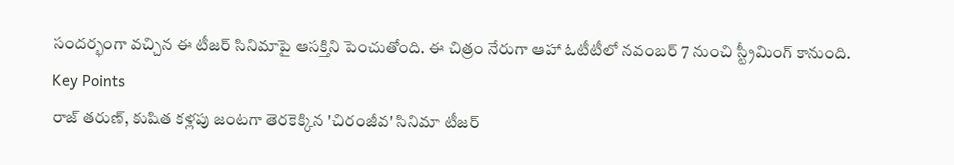సందర్భంగా వచ్చిన ఈ టీజర్ సినిమాపై ఆసక్తిని పెంచుతోంది. ఈ చిత్రం నేరుగా ఆహా ఓటీటీలో నవంబర్ 7 నుంచి స్ట్రీమింగ్ కానుంది.
Key Points
రాజ్ తరుణ్, కుషిత కళ్లపు జంటగా తెరకెక్కిన 'చిరంజీవ' సినిమా టీజర్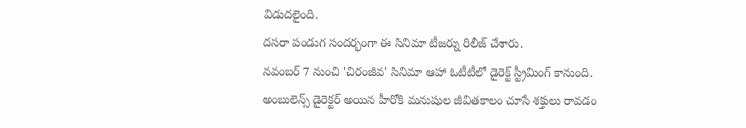విడుదలైంది.
దసరా పండుగ సందర్భంగా ఈ సినిమా టీజర్ను రిలీజ్ చేశారు.
నవంబర్ 7 నుంచి 'చిరంజీవ' సినిమా ఆహా ఓటీటీలో డైరెక్ట్ స్ట్రీమింగ్ కానుంది.
అంబులెన్స్ డైరెక్టర్ అయిన హీరోకి మనుషుల జీవితకాలం చూసే శక్తులు రావడం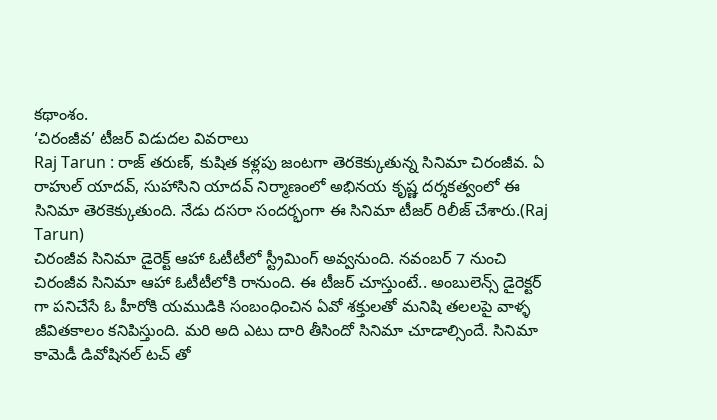కథాంశం.
‘చిరంజీవ’ టీజర్ విడుదల వివరాలు
Raj Tarun : రాజ్ తరుణ్, కుషిత కళ్లపు జంటగా తెరకెక్కుతున్న సినిమా చిరంజీవ. ఏ రాహుల్ యాదవ్, సుహాసిని యాదవ్ నిర్మాణంలో అభినయ కృష్ణ దర్శకత్వంలో ఈ సినిమా తెరకెక్కుతుంది. నేడు దసరా సందర్భంగా ఈ సినిమా టీజర్ రిలీజ్ చేశారు.(Raj Tarun)
చిరంజీవ సినిమా డైరెక్ట్ ఆహా ఓటీటీలో స్ట్రీమింగ్ అవ్వనుంది. నవంబర్ 7 నుంచి చిరంజీవ సినిమా ఆహా ఓటీటీలోకి రానుంది. ఈ టీజర్ చూస్తుంటే.. అంబులెన్స్ డైరెక్టర్ గా పనిచేసే ఓ హీరోకి యముడికి సంబంధించిన ఏవో శక్తులతో మనిషి తలలపై వాళ్ళ జీవితకాలం కనిపిస్తుంది. మరి అది ఎటు దారి తీసిందో సినిమా చూడాల్సిందే. సినిమా కామెడీ డివోషినల్ టచ్ తో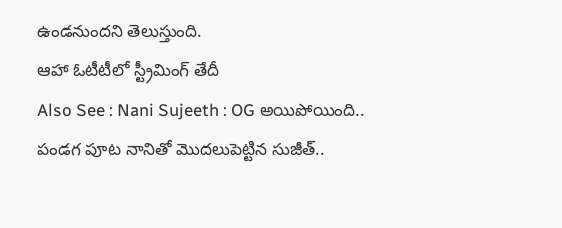ఉండనుందని తెలుస్తుంది.
ఆహా ఓటీటీలో స్ట్రీమింగ్ తేదీ
Also See : Nani Sujeeth : OG అయిపోయింది.. పండగ పూట నానితో మొదలుపెట్టిన సుజీత్..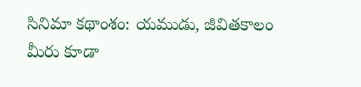సినిమా కథాంశం: యముడు, జీవితకాలం
మీరు కూడా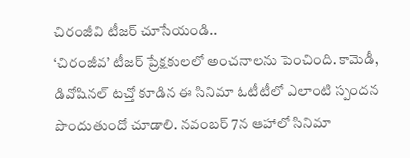చిరంజీవి టీజర్ చూసేయండి..
‘చిరంజీవ’ టీజర్ ప్రేక్షకులలో అంచనాలను పెంచింది. కామెడీ, డివోషినల్ టచ్తో కూడిన ఈ సినిమా ఓటీటీలో ఎలాంటి స్పందన పొందుతుందో చూడాలి. నవంబర్ 7న ఆహాలో సినిమా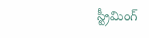స్ట్రీమింగ్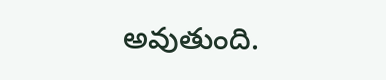అవుతుంది.